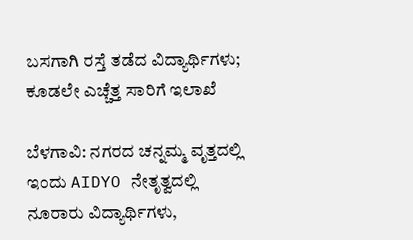ಬಸಗಾಗಿ ರಸ್ತೆ ತಡೆದ ವಿದ್ಯಾರ್ಥಿಗಳು; ಕೂಡಲೇ ಎಚ್ಚೆತ್ತ ಸಾರಿಗೆ ಇಲಾಖೆ

ಬೆಳಗಾವಿ: ನಗರದ ಚನ್ನಮ್ಮ ವೃತ್ತದಲ್ಲಿ ಇಂದು AIDYO ನೇತೃತ್ವದಲ್ಲಿ ನೂರಾರು ವಿದ್ಯಾರ್ಥಿಗಳು,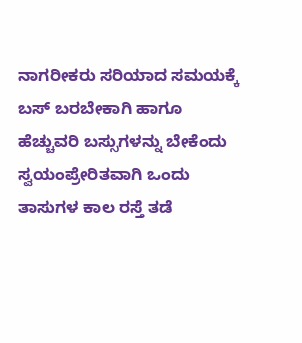ನಾಗರೀಕರು ಸರಿಯಾದ ಸಮಯಕ್ಕೆ ಬಸ್ ಬರಬೇಕಾಗಿ ಹಾಗೂ ಹೆಚ್ಚುವರಿ ಬಸ್ಸುಗಳನ್ನು ಬೇಕೆಂದು ಸ್ವಯಂಪ್ರೇರಿತವಾಗಿ ಒಂದು ತಾಸುಗಳ ಕಾಲ ರಸ್ತೆ ತಡೆ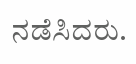ನಡೆಸಿದರು.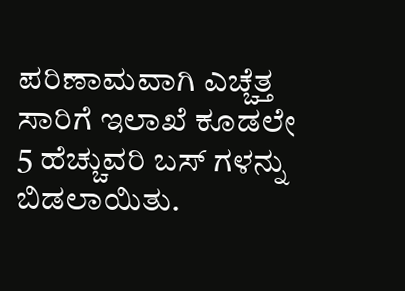ಪರಿಣಾಮವಾಗಿ ಎಚ್ಚೆತ್ತ ಸಾರಿಗೆ ಇಲಾಖೆ ಕೂಡಲೇ 5 ಹೆಚ್ಚುವರಿ ಬಸ್ ಗಳನ್ನು ಬಿಡಲಾಯಿತು.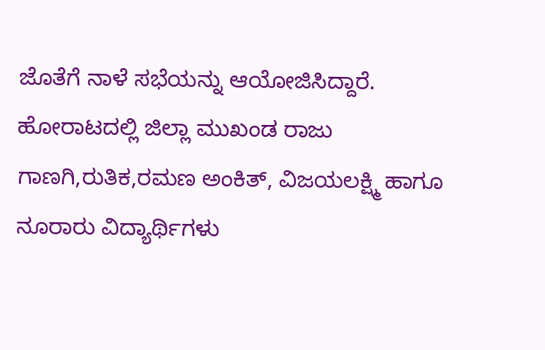ಜೊತೆಗೆ ನಾಳೆ ಸಭೆಯನ್ನು ಆಯೋಜಿಸಿದ್ದಾರೆ. ಹೋರಾಟದಲ್ಲಿ ಜಿಲ್ಲಾ ಮುಖಂಡ ರಾಜು ಗಾಣಗಿ,ರುತಿಕ,ರಮಣ ಅಂಕಿತ್, ವಿಜಯಲಕ್ಷ್ಮಿ ಹಾಗೂ ನೂರಾರು ವಿದ್ಯಾರ್ಥಿಗಳು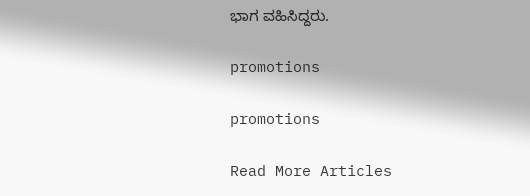ಭಾಗ ವಹಿಸಿದ್ದರು.

promotions

promotions

Read More Articles